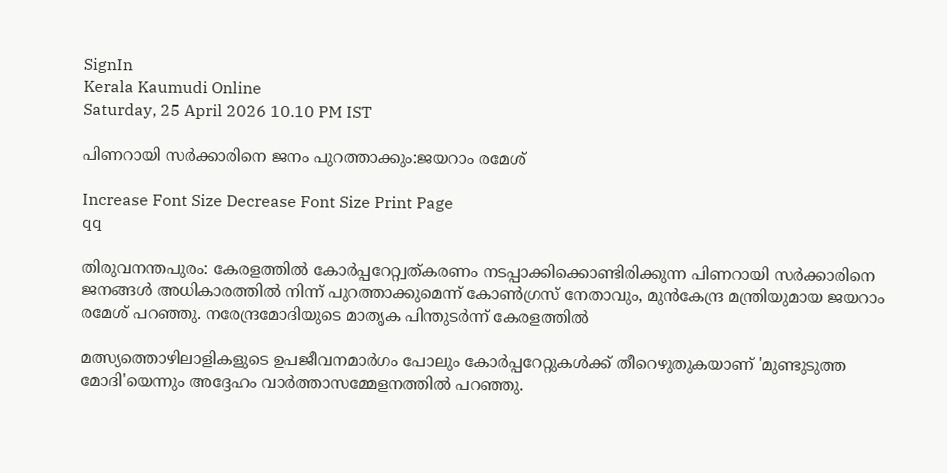SignIn
Kerala Kaumudi Online
Saturday, 25 April 2026 10.10 PM IST

പിണറായി സർക്കാരിനെ ജനം പുറത്താക്കും:ജയറാം രമേശ്

Increase Font Size Decrease Font Size Print Page
qq

തിരുവനന്തപുരം: കേരളത്തിൽ കോർപ്പറേറ്റ്വത്കരണം നടപ്പാക്കിക്കൊണ്ടിരിക്കുന്ന പിണറായി സർക്കാരിനെ ജനങ്ങൾ അധികാരത്തിൽ നിന്ന് പുറത്താക്കുമെന്ന് കോൺഗ്രസ് നേതാവും, മുൻകേന്ദ്ര മന്ത്രിയുമായ ജയറാം രമേശ് പറഞ്ഞു. നരേന്ദ്രമോദിയുടെ മാതൃക പിന്തുടർന്ന് കേരളത്തിൽ

മത്സ്യത്തൊഴിലാളികളുടെ ഉപജീവനമാർഗം പോലും കോർപ്പറേറ്റുകൾക്ക് തീറെഴുതുകയാണ് 'മുണ്ടുടുത്ത മോദി'യെന്നും അദ്ദേഹം വാർത്താസമ്മേളനത്തിൽ പറഞ്ഞു.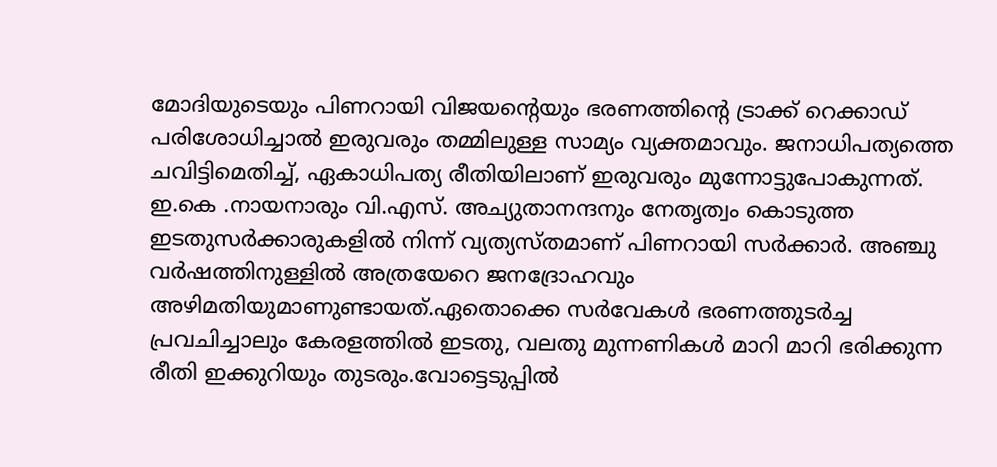മോദിയുടെയും പിണറായി വിജയന്റെയും ഭരണത്തിന്റെ ട്രാക്ക് റെക്കാഡ് പരിശോധിച്ചാൽ ഇരുവരും തമ്മിലുള്ള സാമ്യം വ്യക്തമാവും. ജനാധിപത്യത്തെ ചവിട്ടിമെതിച്ച്, ഏകാധിപത്യ രീതിയിലാണ് ഇരുവരും മുന്നോട്ടുപോകുന്നത്. ഇ.കെ .നായനാരും വി.എസ്. അച്യുതാനന്ദനും നേതൃത്വം കൊടുത്ത ഇടതുസർക്കാരുകളിൽ നിന്ന് വ്യത്യസ്തമാണ് പിണറായി സർക്കാർ. അഞ്ചു വർഷത്തിനുള്ളിൽ അത്രയേറെ ജനദ്രോഹവും അഴിമതിയുമാണുണ്ടായത്.ഏതൊക്കെ സർവേകൾ ഭരണത്തുടർച്ച പ്രവചിച്ചാലും കേരളത്തിൽ ഇടതു, വലതു മുന്നണികൾ മാറി മാറി ഭരിക്കുന്ന രീതി ഇക്കുറിയും തുടരും.വോട്ടെടുപ്പിൽ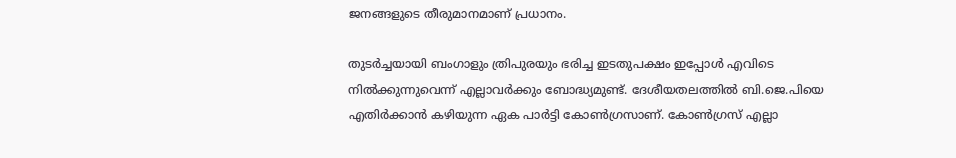ജനങ്ങളുടെ തീരുമാനമാണ് പ്രധാനം.

തുടർച്ചയായി ബംഗാളും ത്രിപുരയും ഭരിച്ച ഇടതുപക്ഷം ഇപ്പോൾ എവിടെ നിൽക്കുന്നുവെന്ന് എല്ലാവർക്കും ബോദ്ധ്യമുണ്ട്. ദേശീയതലത്തിൽ ബി.ജെ.പിയെ എതിർക്കാൻ കഴിയുന്ന ഏക പാർട്ടി കോൺഗ്രസാണ്. കോൺഗ്രസ് എല്ലാ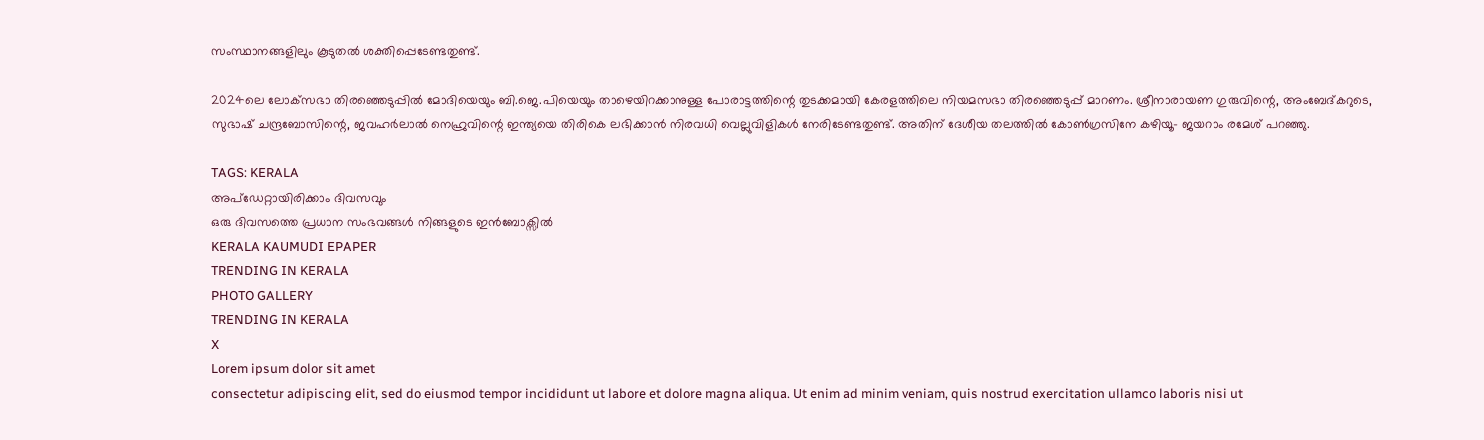സംസ്ഥാനങ്ങളിലും കൂടുതൽ ശക്തിപ്പെടേണ്ടതുണ്ട്.

2024ലെ ലോക്‌‌സഭാ തിരഞ്ഞെടുപ്പിൽ മോദിയെയും ബി.ജെ.പിയെയും താഴെയിറക്കാനുള്ള പോരാട്ടത്തിന്റെ തുടക്കമായി കേരളത്തിലെ നിയമസഭാ തിരഞ്ഞെടുപ്പ് മാറണം. ശ്രീനാരായണ ഗുരുവിന്റെ, അംബേദ്കറുടെ, സുഭാഷ് ചന്ദ്രബോസിന്റെ, ജവഹർലാൽ നെഹ്രുവിന്റെ ഇന്ത്യയെ തിരികെ ലഭിക്കാൻ നിരവധി വെല്ലുവിളികൾ നേരിടേണ്ടതുണ്ട്. അതിന് ദേശീയ തലത്തിൽ കോൺഗ്രസിനേ കഴിയൂ- ജയറാം രമേശ് പറഞ്ഞു.

TAGS: KERALA
അപ്ഡേറ്റായിരിക്കാം ദിവസവും
ഒരു ദിവസത്തെ പ്രധാന സംഭവങ്ങൾ നിങ്ങളുടെ ഇൻബോക്സിൽ
KERALA KAUMUDI EPAPER
TRENDING IN KERALA
PHOTO GALLERY
TRENDING IN KERALA
X
Lorem ipsum dolor sit amet
consectetur adipiscing elit, sed do eiusmod tempor incididunt ut labore et dolore magna aliqua. Ut enim ad minim veniam, quis nostrud exercitation ullamco laboris nisi ut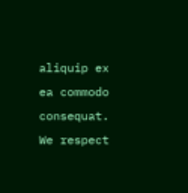aliquip ex ea commodo consequat.
We respect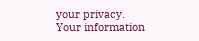your privacy. Your information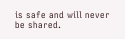is safe and will never be shared.